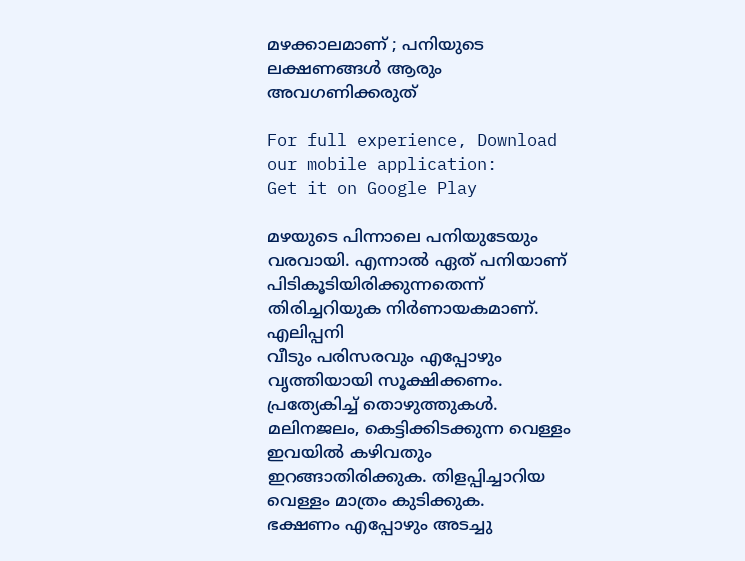മഴക്കാലമാണ് ; പനിയുടെ ലക്ഷണങ്ങള്‍ ആരും അവഗണിക്കരുത്‌

For full experience, Download our mobile application:
Get it on Google Play

മഴയുടെ പിന്നാലെ പനിയുടേയും വരവായി. എന്നാല്‍ ഏത് പനിയാണ് പിടികൂടിയിരിക്കുന്നതെന്ന് തിരിച്ചറിയുക നിര്‍ണായകമാണ്.
എലിപ്പനി
വീടും പരിസരവും എപ്പോഴും വൃത്തിയായി സൂക്ഷിക്കണം. പ്രത്യേകിച്ച് തൊഴുത്തുകള്‍. മലിനജലം, കെട്ടിക്കിടക്കുന്ന വെള്ളം ഇവയില്‍ കഴിവതും ഇറങ്ങാതിരിക്കുക. തിളപ്പിച്ചാറിയ വെള്ളം മാത്രം കുടിക്കുക.
ഭക്ഷണം എപ്പോഴും അടച്ചു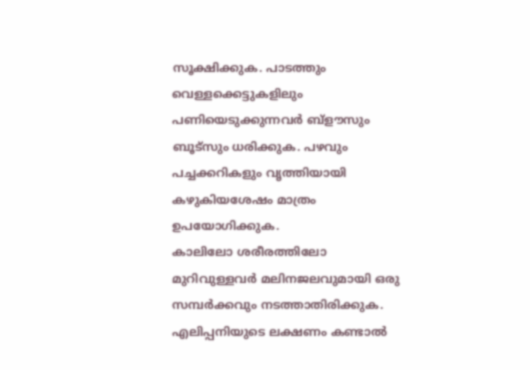സൂക്ഷിക്കുക. പാടത്തും വെള്ളക്കെട്ടുകളിലും പണിയെടുക്കുന്നവര്‍ ബ്ളൗസും ബൂട്‌സും ധരിക്കുക. പഴവും പച്ചക്കറികളും വൃത്തിയായി കഴുകിയശേഷം മാത്രം ഉപയോഗിക്കുക.
കാലിലോ ശരീരത്തിലോ മുറിവുള്ളവര്‍ മലിനജലവുമായി ഒരു സമ്പര്‍ക്കവും നടത്താതിരിക്കുക.
എലിപ്പനിയുടെ ലക്ഷണം കണ്ടാല്‍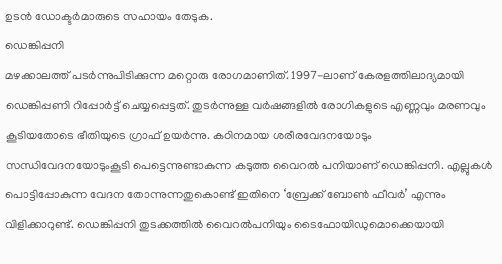ഉടന്‍ ഡോക്ടര്‍മാരുടെ സഹായം തേടുക.
ഡെങ്കിപ്പനി
മഴക്കാലത്ത് പടര്‍ന്നുപിടിക്കുന്ന മറ്റൊരു രോഗമാണിത്. 1997-ലാണ് കേരളത്തിലാദ്യമായി ഡെങ്കിപ്പണി റിപ്പോര്‍ട്ട് ചെയ്യപ്പെട്ടത്. തുടര്‍ന്നുള്ള വര്‍ഷങ്ങളില്‍ രോഗികളുടെ എണ്ണവും മരണവും കൂടിയതോടെ ഭീതിയുടെ ഗ്രാഫ് ഉയര്‍ന്നു. കഠിനമായ ശരീരവേദനയോടും സന്ധിവേദനയോടുംകൂടി പെട്ടെന്നുണ്ടാകുന്ന കടുത്ത വൈറല്‍ പനിയാണ് ഡെങ്കിപ്പനി. എല്ലുകള്‍ പൊട്ടിപ്പോകുന്ന വേദന തോന്നുന്നതുകൊണ്ട് ഇതിനെ ‘ബ്രേക്ക് ബോണ്‍ ഫീവര്‍’ എന്നും വിളിക്കാറുണ്ട്. ഡെങ്കിപ്പനി തുടക്കത്തില്‍ വൈറല്‍പനിയും ടൈഫോയിഡുമൊക്കെയായി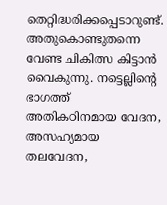തെറ്റിദ്ധരിക്കപ്പെടാറുണ്ട്. അതുകൊണ്ടുതന്നെ വേണ്ട ചികിത്സ കിട്ടാന്‍ വൈകുന്നു. നട്ടെല്ലിന്റെ ഭാഗത്ത് അതികഠിനമായ വേദന, അസഹ്യമായ തലവേദന,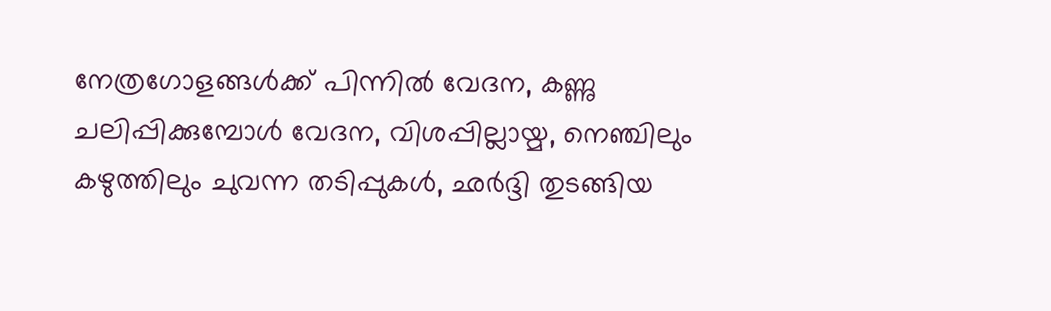നേത്രഗോളങ്ങള്‍ക്ക് പിന്നില്‍ വേദന, കണ്ണു ചലിപ്പിക്കുമ്പോള്‍ വേദന, വിശപ്പില്ലായ്മ, നെഞ്ചിലും കഴുത്തിലും ചുവന്ന തടിപ്പുകള്‍, ഛര്‍ദ്ദി തുടങ്ങിയ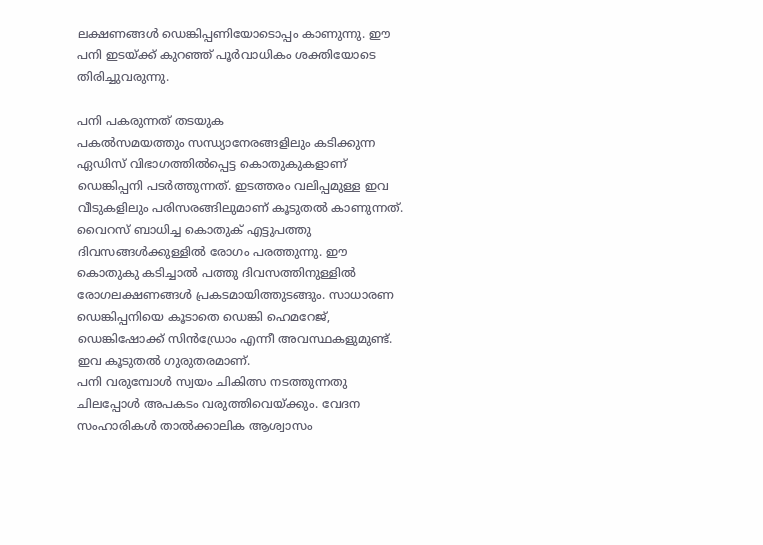ലക്ഷണങ്ങള്‍ ഡെങ്കിപ്പണിയോടൊപ്പം കാണുന്നു. ഈ പനി ഇടയ്ക്ക് കുറഞ്ഞ് പൂര്‍വാധികം ശക്തിയോടെ തിരിച്ചുവരുന്നു.

പനി പകരുന്നത് തടയുക
പകല്‍സമയത്തും സന്ധ്യാനേരങ്ങളിലും കടിക്കുന്ന ഏഡിസ് വിഭാഗത്തില്‍പ്പെട്ട കൊതുകുകളാണ് ഡെങ്കിപ്പനി പടര്‍ത്തുന്നത്. ഇടത്തരം വലിപ്പമുള്ള ഇവ വീടുകളിലും പരിസരങ്ങിലുമാണ് കൂടുതല്‍ കാണുന്നത്. വൈറസ് ബാധിച്ച കൊതുക് എട്ടുപത്തു ദിവസങ്ങള്‍ക്കുള്ളില്‍ രോഗം പരത്തുന്നു. ഈ കൊതുകു കടിച്ചാല്‍ പത്തു ദിവസത്തിനുള്ളില്‍ രോഗലക്ഷണങ്ങള്‍ പ്രകടമായിത്തുടങ്ങും. സാധാരണ ഡെങ്കിപ്പനിയെ കൂടാതെ ഡെങ്കി ഹെമറേജ്, ഡെങ്കിഷോക്ക് സിന്‍ഡ്രോം എന്നീ അവസ്ഥകളുമുണ്ട്. ഇവ കൂടുതല്‍ ഗുരുതരമാണ്.
പനി വരുമ്പോള്‍ സ്വയം ചികിത്സ നടത്തുന്നതു ചിലപ്പോള്‍ അപകടം വരുത്തിവെയ്ക്കും. വേദന സംഹാരികള്‍ താല്‍ക്കാലിക ആശ്വാസം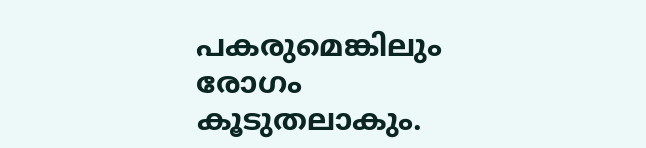പകരുമെങ്കിലും രോഗം കൂടുതലാകും.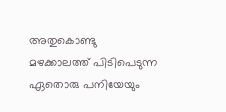അതുകൊണ്ടു മഴക്കാലത്ത് പിടിപെടുന്ന ഏതൊരു പനിയേയും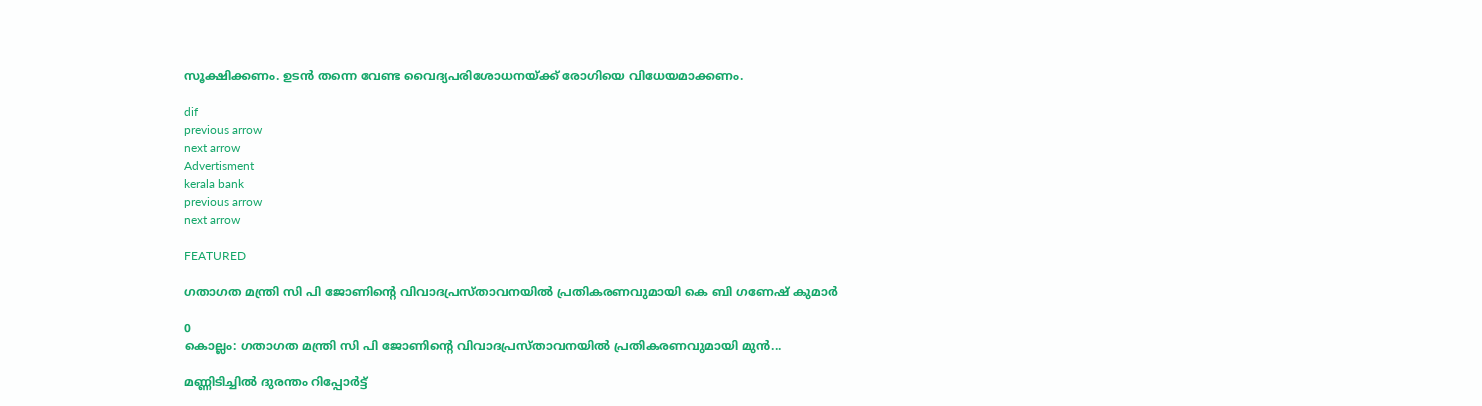സൂക്ഷിക്കണം. ഉടന്‍ തന്നെ വേണ്ട വൈദ്യപരിശോധനയ്ക്ക് രോഗിയെ വിധേയമാക്കണം.

dif
previous arrow
next arrow
Advertisment
kerala bank
previous arrow
next arrow

FEATURED

ഗതാഗത മന്ത്രി സി പി ജോണിന്റെ വിവാദപ്രസ്താവനയിൽ പ്രതികരണവുമായി കെ ബി ഗണേഷ് കുമാർ

0
കൊല്ലം: ഗതാഗത മന്ത്രി സി പി ജോണിന്റെ വിവാദപ്രസ്താവനയിൽ പ്രതികരണവുമായി മുൻ...

മണ്ണിടിച്ചിൽ ദുരന്തം റിപ്പോർട്ട്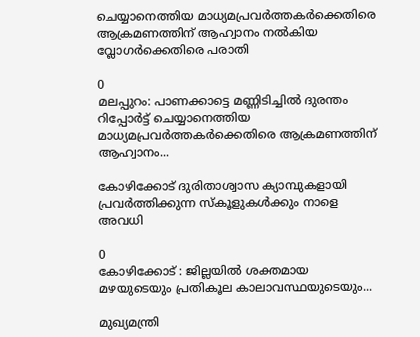ചെയ്യാനെത്തിയ മാധ്യമപ്രവർത്തകർക്കെതിരെ ആക്രമണത്തിന് ആഹ്വാനം നൽകിയ വ്ലോഗർക്കെതിരെ പരാതി

0
മലപ്പുറം: പാണക്കാട്ടെ മണ്ണിടിച്ചിൽ ദുരന്തം റിപ്പോർട്ട് ചെയ്യാനെത്തിയ മാധ്യമപ്രവർത്തകർക്കെതിരെ ആക്രമണത്തിന് ആഹ്വാനം...

കോഴിക്കോട് ദുരിതാശ്വാസ ക്യാമ്പുകളായി പ്രവർത്തിക്കുന്ന സ്കൂളുകൾക്കും നാളെ അവധി

0
കോഴിക്കോട് : ജില്ലയില്‍ ശക്തമായ മഴയുടെയും പ്രതികൂല കാലാവസ്ഥയുടെയും...

മുഖ്യമന്ത്രി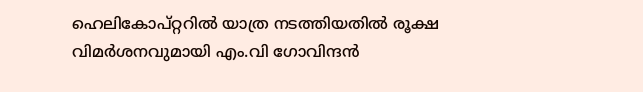ഹെലികോപ്റ്ററിൽ യാത്ര നടത്തിയതിൽ രൂക്ഷ വിമർശനവുമായി എം.വി ഗോവിന്ദൻ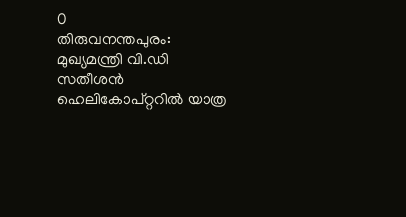0
തിരുവനന്തപുരം: മുഖ്യമന്ത്രി വി.ഡി സതീശൻ ഹെലികോപ്റ്ററിൽ യാത്ര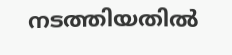നടത്തിയതിൽ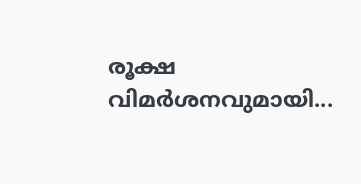രൂക്ഷ വിമർശനവുമായി...